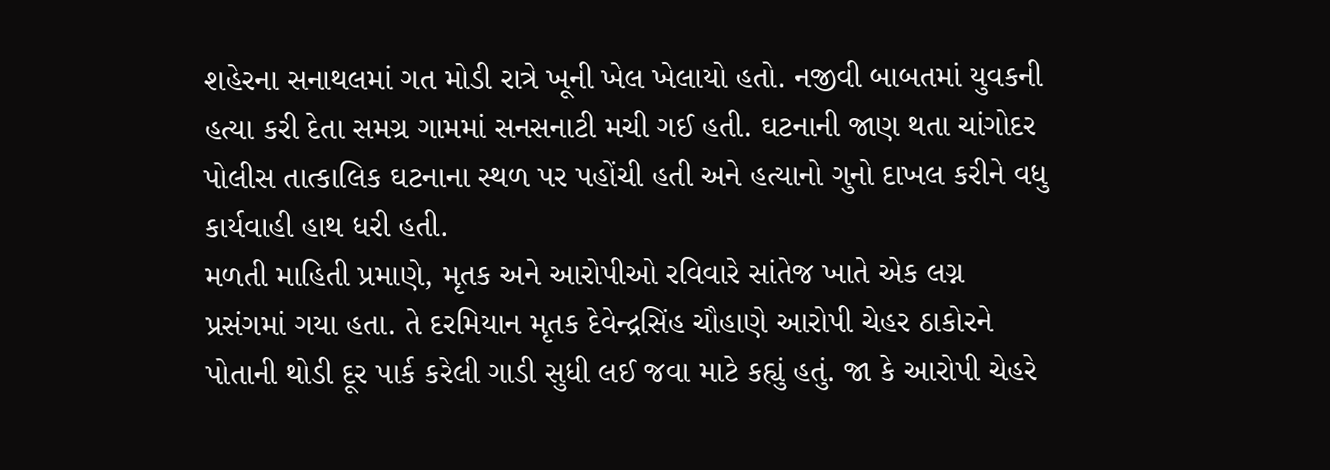શહેરના સનાથલમાં ગત મોડી રાત્રે ખૂની ખેલ ખેલાયો હતો. નજીવી બાબતમાં યુવકની હત્યા કરી દેતા સમગ્ર ગામમાં સનસનાટી મચી ગઈ હતી. ઘટનાની જાણ થતા ચાંગોદર પોલીસ તાત્કાલિક ઘટનાના સ્થળ પર પહોંચી હતી અને હત્યાનો ગુનો દાખલ કરીને વધુ કાર્યવાહી હાથ ધરી હતી.
મળતી માહિતી પ્રમાણે, મૃતક અને આરોપીઓ રવિવારે સાંતેજ ખાતે એક લગ્ન પ્રસંગમાં ગયા હતા. તે દરમિયાન મૃતક દેવેન્દ્રસિંહ ચૌહાણે આરોપી ચેહર ઠાકોરને પોતાની થોડી દૂર પાર્ક કરેલી ગાડી સુધી લઈ જવા માટે કહ્યું હતું. જા કે આરોપી ચેહરે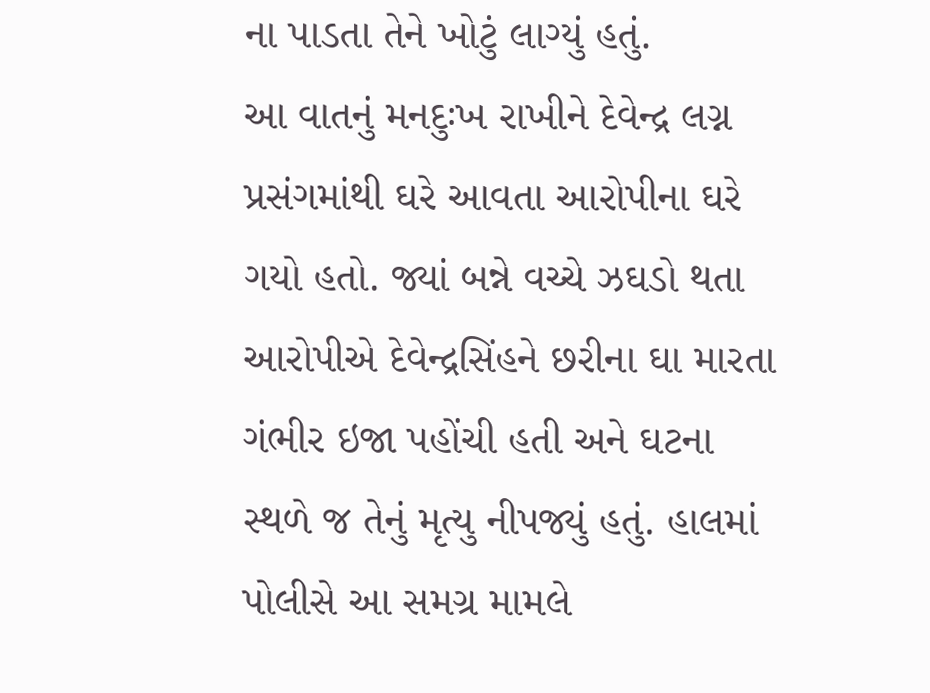ના પાડતા તેને ખોટું લાગ્યું હતું.
આ વાતનું મનદુઃખ રાખીને દેવેન્દ્ર લગ્ન પ્રસંગમાંથી ઘરે આવતા આરોપીના ઘરે ગયો હતો. જ્યાં બન્ને વચ્ચે ઝઘડો થતા આરોપીએ દેવેન્દ્રસિંહને છરીના ઘા મારતા ગંભીર ઇજા પહોંચી હતી અને ઘટના સ્થળે જ તેનું મૃત્યુ નીપજ્યું હતું. હાલમાં પોલીસે આ સમગ્ર મામલે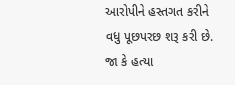આરોપીને હસ્તગત કરીને વધુ પૂછપરછ શરૂ કરી છે. જા કે હત્યા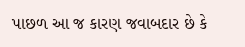પાછળ આ જ કારણ જવાબદાર છે કે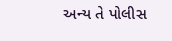અન્ય તે પોલીસ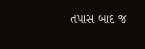તપાસ બાદ જ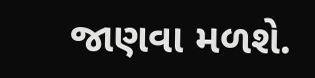જાણવા મળશે.